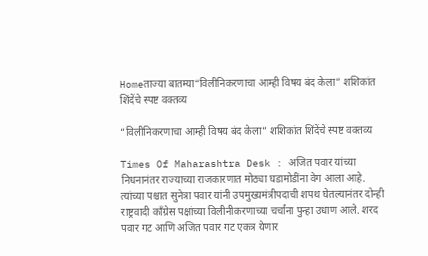Homeताज्या बातम्या“विलीनिकरणाचा आम्ही विषय बंद केला” शशिकांत शिंदेंचे स्पष्ट वक्तव्य

“विलीनिकरणाचा आम्ही विषय बंद केला” शशिकांत शिंदेंचे स्पष्ट वक्तव्य

Times Of Maharashtra Desk : अजित पवार यांच्या निधनानंतर राज्याच्या राजकारणात मोठ्या घडामोडींना वेग आला आहे. त्यांच्या पश्चात सुनेत्रा पवार यांनी उपमुख्यमंत्रीपदाची शपथ घेतल्यानंतर दोन्ही राष्ट्रवादी काँग्रेस पक्षांच्या विलीनीकरणाच्या चर्चांना पुन्हा उधाण आले. शरद पवार गट आणि अजित पवार गट एकत्र येणार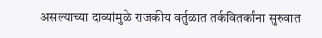असल्याच्या दाव्यांमुळे राजकीय वर्तुळात तर्कवितर्कांना सुरुवात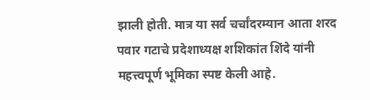झाली होती. मात्र या सर्व चर्चांदरम्यान आता शरद पवार गटाचे प्रदेशाध्यक्ष शशिकांत शिंदे यांनी महत्त्वपूर्ण भूमिका स्पष्ट केली आहे.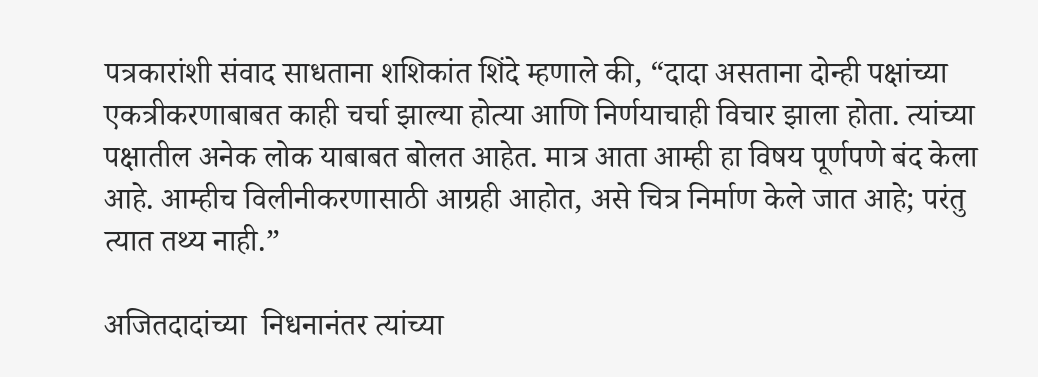पत्रकारांशी संवाद साधताना शशिकांत शिंदे म्हणाले की, “दादा असताना दोन्ही पक्षांच्या एकत्रीकरणाबाबत काही चर्चा झाल्या होत्या आणि निर्णयाचाही विचार झाला होता. त्यांच्या पक्षातील अनेक लोक याबाबत बोलत आहेत. मात्र आता आम्ही हा विषय पूर्णपणे बंद केला आहे. आम्हीच विलीनीकरणासाठी आग्रही आहोत, असे चित्र निर्माण केले जात आहे; परंतु त्यात तथ्य नाही.”

अजितदादांच्या  निधनानंतर त्यांच्या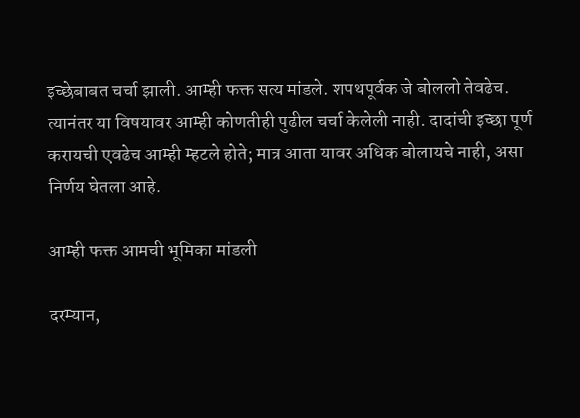इच्छेबाबत चर्चा झाली. आम्ही फक्त सत्य मांडले. शपथपूर्वक जे बोललो तेवढेच. त्यानंतर या विषयावर आम्ही कोणतीही पुढील चर्चा केलेली नाही. दादांची इच्छा पूर्ण करायची एवढेच आम्ही म्हटले होते; मात्र आता यावर अधिक बोलायचे नाही, असा निर्णय घेतला आहे.

आम्ही फक्त आमची भूमिका मांडली

दरम्यान,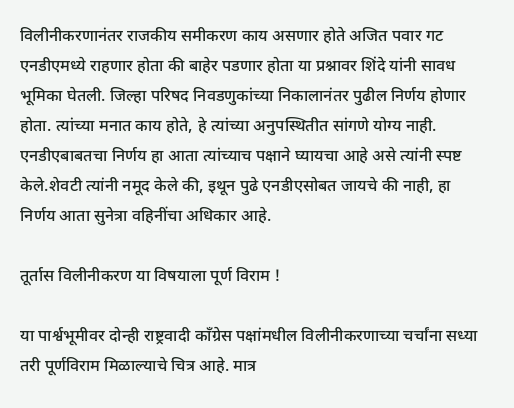विलीनीकरणानंतर राजकीय समीकरण काय असणार होते अजित पवार गट एनडीएमध्ये राहणार होता की बाहेर पडणार होता या प्रश्नावर शिंदे यांनी सावध भूमिका घेतली. जिल्हा परिषद निवडणुकांच्या निकालानंतर पुढील निर्णय होणार होता. त्यांच्या मनात काय होते, हे त्यांच्या अनुपस्थितीत सांगणे योग्य नाही. एनडीएबाबतचा निर्णय हा आता त्यांच्याच पक्षाने घ्यायचा आहे असे त्यांनी स्पष्ट केले.शेवटी त्यांनी नमूद केले की, इथून पुढे एनडीएसोबत जायचे की नाही, हा निर्णय आता सुनेत्रा वहिनींचा अधिकार आहे.

तूर्तास विलीनीकरण या विषयाला पूर्ण विराम !

या पार्श्वभूमीवर दोन्ही राष्ट्रवादी काँग्रेस पक्षांमधील विलीनीकरणाच्या चर्चांना सध्या तरी पूर्णविराम मिळाल्याचे चित्र आहे. मात्र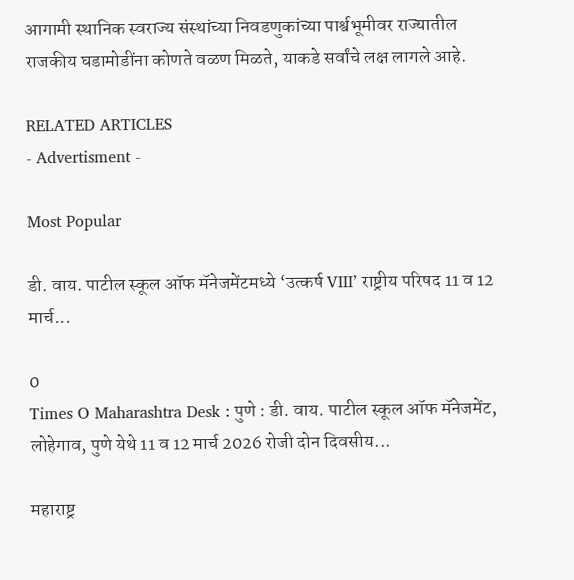आगामी स्थानिक स्वराज्य संस्थांच्या निवडणुकांच्या पार्श्वभूमीवर राज्यातील राजकीय घडामोडींना कोणते वळण मिळते, याकडे सर्वांचे लक्ष लागले आहे.

RELATED ARTICLES
- Advertisment -

Most Popular

डी. वाय. पाटील स्कूल ऑफ मॅनेजमेंटमध्ये ‘उत्कर्ष VIII’ राष्ट्रीय परिषद 11 व 12 मार्च...

0
Times O Maharashtra Desk : पुणे : डी. वाय. पाटील स्कूल ऑफ मॅनेजमेंट, लोहेगाव, पुणे येथे 11 व 12 मार्च 2026 रोजी दोन दिवसीय...

महाराष्ट्र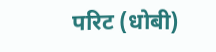परिट (धोबी)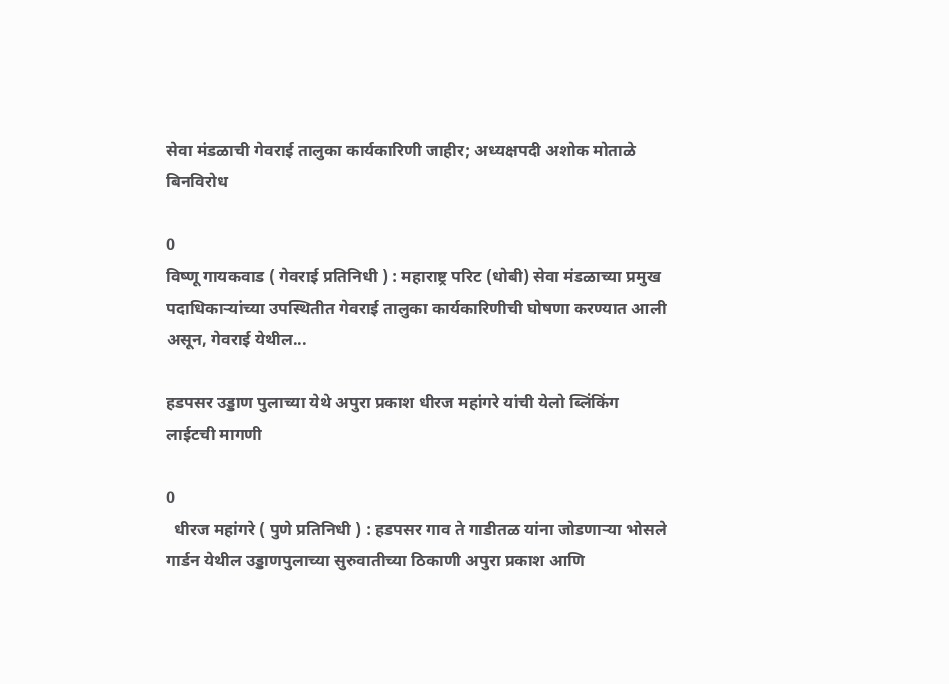सेवा मंडळाची गेवराई तालुका कार्यकारिणी जाहीर; अध्यक्षपदी अशोक मोताळे बिनविरोध

0
विष्णू गायकवाड ( गेवराई प्रतिनिधी ) : महाराष्ट्र परिट (धोबी) सेवा मंडळाच्या प्रमुख पदाधिकाऱ्यांच्या उपस्थितीत गेवराई तालुका कार्यकारिणीची घोषणा करण्यात आली असून, गेवराई येथील...

हडपसर उड्डाण पुलाच्या येथे अपुरा प्रकाश धीरज महांगरे यांची येलो ब्लिंकिंग लाईटची मागणी

0
  धीरज महांगरे ( पुणे प्रतिनिधी ) : हडपसर गाव ते गाडीतळ यांना जोडणाऱ्या भोसले गार्डन येथील उड्डाणपुलाच्या सुरुवातीच्या ठिकाणी अपुरा प्रकाश आणि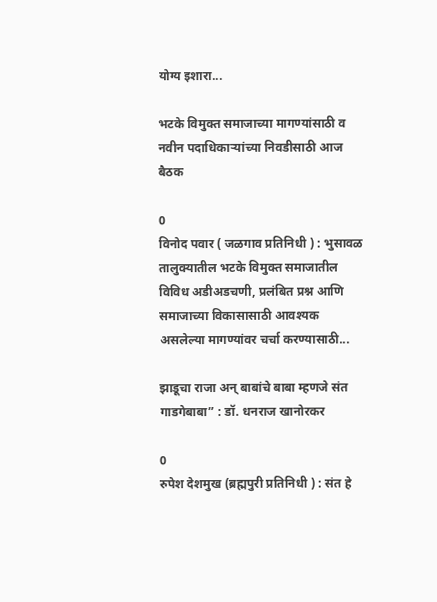योग्य इशारा...

भटके विमुक्त समाजाच्या मागण्यांसाठी व नवीन पदाधिकाऱ्यांच्या निवडीसाठी आज बैठक

0
विनोद पवार ( जळगाव प्रतिनिधी ) : भुसावळ तालुक्यातील भटके विमुक्त समाजातील विविध अडीअडचणी, प्रलंबित प्रश्न आणि समाजाच्या विकासासाठी आवश्यक असलेल्या मागण्यांवर चर्चा करण्यासाठी...

झाडूचा राजा अन् बाबांचे बाबा म्हणजे संत गाडगेबाबा” : डॉ. धनराज खानोरकर

0
रुपेश देशमुख (ब्रह्मपुरी प्रतिनिधी ) : संत हे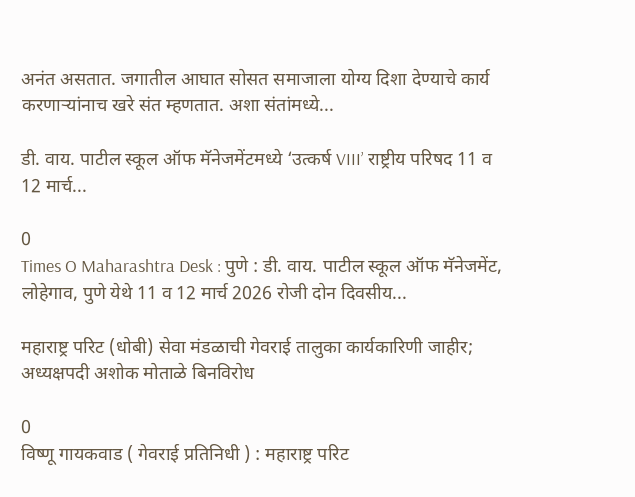अनंत असतात. जगातील आघात सोसत समाजाला योग्य दिशा देण्याचे कार्य करणाऱ्यांनाच खरे संत म्हणतात. अशा संतांमध्ये...

डी. वाय. पाटील स्कूल ऑफ मॅनेजमेंटमध्ये ‘उत्कर्ष VIII’ राष्ट्रीय परिषद 11 व 12 मार्च...

0
Times O Maharashtra Desk : पुणे : डी. वाय. पाटील स्कूल ऑफ मॅनेजमेंट, लोहेगाव, पुणे येथे 11 व 12 मार्च 2026 रोजी दोन दिवसीय...

महाराष्ट्र परिट (धोबी) सेवा मंडळाची गेवराई तालुका कार्यकारिणी जाहीर; अध्यक्षपदी अशोक मोताळे बिनविरोध

0
विष्णू गायकवाड ( गेवराई प्रतिनिधी ) : महाराष्ट्र परिट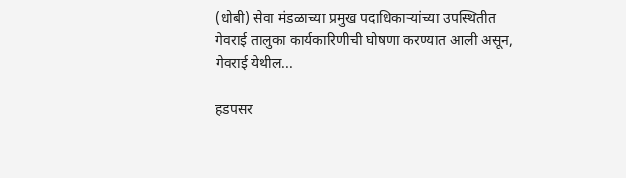(धोबी) सेवा मंडळाच्या प्रमुख पदाधिकाऱ्यांच्या उपस्थितीत गेवराई तालुका कार्यकारिणीची घोषणा करण्यात आली असून, गेवराई येथील...

हडपसर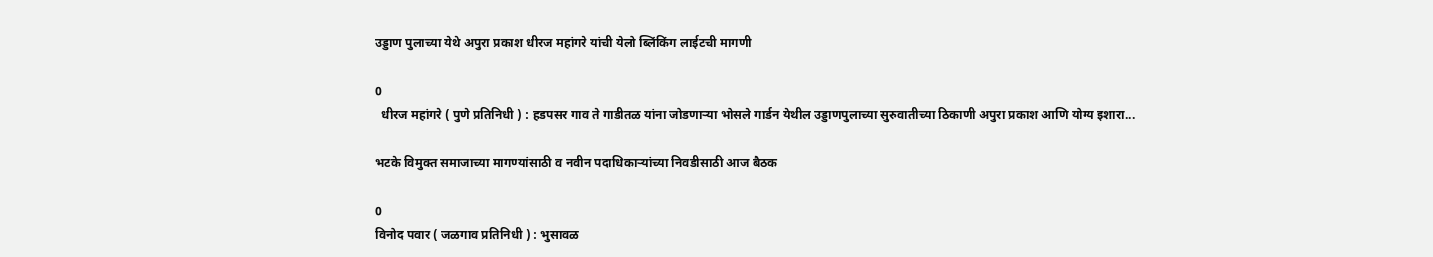उड्डाण पुलाच्या येथे अपुरा प्रकाश धीरज महांगरे यांची येलो ब्लिंकिंग लाईटची मागणी

0
  धीरज महांगरे ( पुणे प्रतिनिधी ) : हडपसर गाव ते गाडीतळ यांना जोडणाऱ्या भोसले गार्डन येथील उड्डाणपुलाच्या सुरुवातीच्या ठिकाणी अपुरा प्रकाश आणि योग्य इशारा...

भटके विमुक्त समाजाच्या मागण्यांसाठी व नवीन पदाधिकाऱ्यांच्या निवडीसाठी आज बैठक

0
विनोद पवार ( जळगाव प्रतिनिधी ) : भुसावळ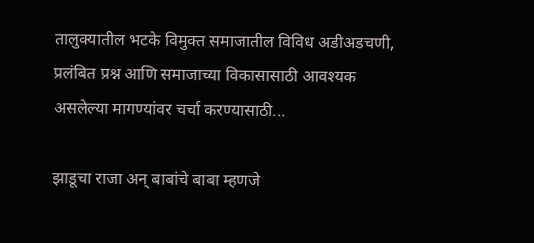तालुक्यातील भटके विमुक्त समाजातील विविध अडीअडचणी, प्रलंबित प्रश्न आणि समाजाच्या विकासासाठी आवश्यक असलेल्या मागण्यांवर चर्चा करण्यासाठी...

झाडूचा राजा अन् बाबांचे बाबा म्हणजे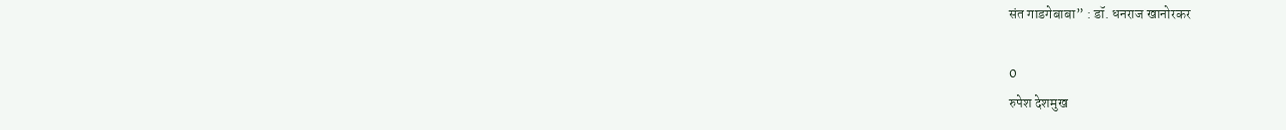संत गाडगेबाबा” : डॉ. धनराज खानोरकर

0
रुपेश देशमुख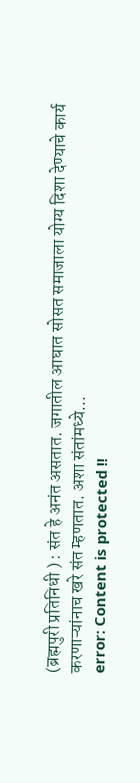(ब्रह्मपुरी प्रतिनिधी ) : संत हे अनंत असतात. जगातील आघात सोसत समाजाला योग्य दिशा देण्याचे कार्य करणाऱ्यांनाच खरे संत म्हणतात. अशा संतांमध्ये...
error: Content is protected !!